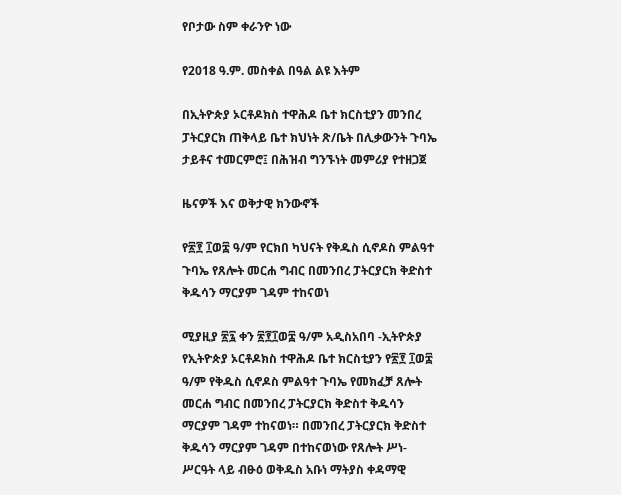የቦታው ስም ቀራንዮ ነው

የ2018 ዓ.ም. መስቀል በዓል ልዩ እትም

በኢትዮጵያ ኦርቶዶክስ ተዋሕዶ ቤተ ክርስቲያን መንበረ ፓትርያርክ ጠቅላይ ቤተ ክህነት ጽ/ቤት በሊቃውንት ጉባኤ ታይቶና ተመርምሮ፤ በሕዝብ ግንኙነት መምሪያ የተዘጋጀ

ዜናዎች እና ወቅታዊ ክንውኖች

የ፳፻ ፲ወ፰ ዓ/ም የርክበ ካህናት የቅዱስ ሲኖዶስ ምልዓተ ጉባኤ የጸሎት መርሐ ግብር በመንበረ ፓትርያርክ ቅድስተ ቅዱሳን ማርያም ገዳም ተከናወነ

ሚያዚያ ፳፯ ቀን ፳፻፲ወ፰ ዓ/ም አዲስአበባ -ኢትዮጵያ የኢትዮጵያ ኦርቶዶክስ ተዋሕዶ ቤተ ክርስቲያን የ፳፻ ፲ወ፰ ዓ/ም የቅዱስ ሲኖዶስ ምልዓተ ጉባኤ የመክፈቻ ጸሎት መርሐ ግብር በመንበረ ፓትርያርክ ቅድስተ ቅዱሳን ማርያም ገዳም ተከናወነ። በመንበረ ፓትርያርክ ቅድስተ ቅዱሳን ማርያም ገዳም በተከናወነው የጸሎት ሥነ-ሥርዓት ላይ ብፁዕ ወቅዱስ አቡነ ማትያስ ቀዳማዊ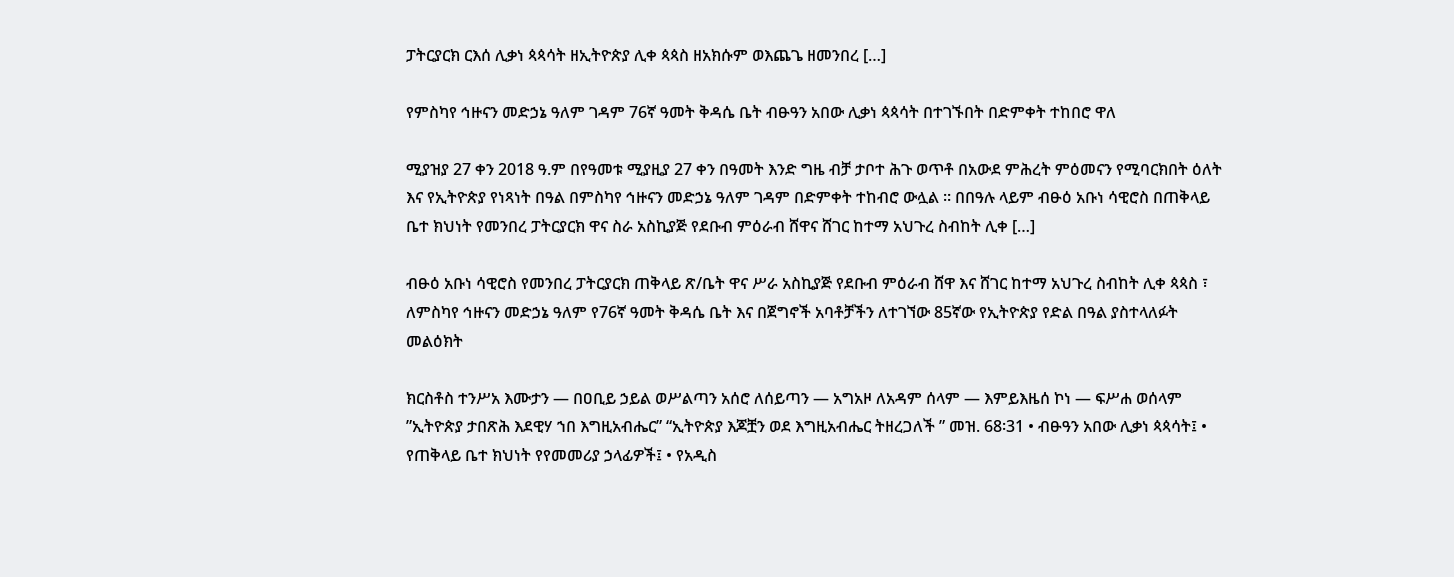ፓትርያርክ ርእሰ ሊቃነ ጳጳሳት ዘኢትዮጵያ ሊቀ ጳጳስ ዘአክሱም ወእጨጌ ዘመንበረ […]

የምስካየ ኅዙናን መድኃኔ ዓለም ገዳም 76ኛ ዓመት ቅዳሴ ቤት ብፁዓን አበው ሊቃነ ጳጳሳት በተገኙበት በድምቀት ተከበሮ ዋለ

ሚያዝያ 27 ቀን 2018 ዓ.ም በየዓመቱ ሚያዚያ 27 ቀን በዓመት እንድ ግዜ ብቻ ታቦተ ሕጉ ወጥቶ በአውደ ምሕረት ምዕመናን የሚባርክበት ዕለት እና የኢትዮጵያ የነጻነት በዓል በምስካየ ኅዙናን መድኃኔ ዓለም ገዳም በድምቀት ተከብሮ ውሏል ። በበዓሉ ላይም ብፁዕ አቡነ ሳዊሮስ በጠቅላይ ቤተ ክህነት የመንበረ ፓትርያርክ ዋና ስራ አስኪያጅ የደቡብ ምዕራብ ሸዋና ሸገር ከተማ አህጉረ ስብከት ሊቀ […]

ብፁዕ አቡነ ሳዊሮስ የመንበረ ፓትርያርክ ጠቅላይ ጽ/ቤት ዋና ሥራ አስኪያጅ የደቡብ ምዕራብ ሸዋ እና ሸገር ከተማ አህጉረ ስብከት ሊቀ ጳጳስ ፣ ለምስካየ ኅዙናን መድኃኔ ዓለም የ76ኛ ዓመት ቅዳሴ ቤት እና በጀግኖች አባቶቻችን ለተገኘው 85ኛው የኢትዮጵያ የድል በዓል ያስተላለፉት መልዕክት

ክርስቶስ ተንሥአ እሙታን — በዐቢይ ኃይል ወሥልጣን አሰሮ ለሰይጣን — አግአዞ ለአዳም ሰላም — እምይእዜሰ ኮነ — ፍሥሐ ወሰላም ”ኢትዮጵያ ታበጽሕ እደዊሃ ኀበ እግዚአብሔር” “ኢትዮጵያ እጆቿን ወደ እግዚአብሔር ትዘረጋለች ” መዝ. 68፡31 • ብፁዓን አበው ሊቃነ ጳጳሳት፤ • የጠቅላይ ቤተ ክህነት የየመመሪያ ኃላፊዎች፤ • የአዲስ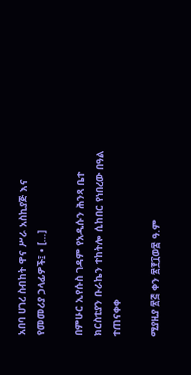አበባ ሀገረ ስብከት ዋና ሥራ አስኪያጅ እና የመመሪያ ኃላፊዎች፤ • […]

በምሁር ኢየሱስ ገዳም የአዲሱን ሕንጻ ቤተ ክርስቲያን ቡራኬን ተከትሎ ሲከበር የነበረው በዓል ተጠናቀቀ

ሚያዚያ ፳፭ ቀን ፳፻፲ወ፰ ዓ.ም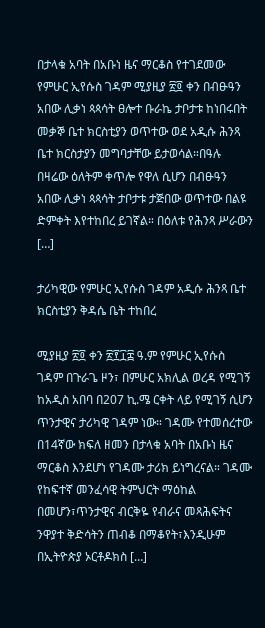በታላቁ አባት በአቡነ ዜና ማርቆስ የተገደመው የምሁር ኢየሱስ ገዳም ሚያዚያ ፳፬ ቀን በብፁዓን አበው ሊቃነ ጳጳሳት ፀሎተ ቡራኬ ታቦታቱ ከነበሩበት መቃኞ ቤተ ክርስቲያን ወጥተው ወደ አዲሱ ሕንጻ ቤተ ክርስታያን መግባታቸው ይታወሳል።በዓሉ በዛሬው ዕለትም ቀጥሎ የዋለ ሲሆን በብፁዓን አበው ሊቃነ ጳጳሳት ታቦታቱ ታጅበው ወጥተው በልዩ ድምቀት እየተከበረ ይገኛል። በዕለቱ የሕንጻ ሥራውን […]

ታሪካዊው የምሁር ኢየሱስ ገዳም አዲሱ ሕንጻ ቤተ ክርስቲያን ቅዳሴ ቤት ተከበረ

ሚያዚያ ፳፬ ቀን ፳፻፲፰ ዓ.ም የምሁር ኢየሱስ ገዳም በጉራጌ ዞን፣ በምሁር አክሊል ወረዳ የሚገኝ ከአዲስ አበባ በ207 ኪ.ሜ ርቀት ላይ የሚገኝ ሲሆን ጥንታዊና ታሪካዊ ገዳም ነው። ገዳሙ የተመሰረተው በ14ኛው ክፍለ ዘመን በታላቁ አባት በአቡነ ዜና ማርቆስ እንደሆነ የገዳሙ ታሪክ ይነግረናል። ገዳሙ የከፍተኛ መንፈሳዊ ትምህርት ማዕከል በመሆን፣ጥንታዊና ብርቅዬ የብራና መጻሕፍትና ንዋያተ ቅድሳትን ጠብቆ በማቆየት፣እንዲሁም በኢትዮጵያ ኦርቶዶክስ […]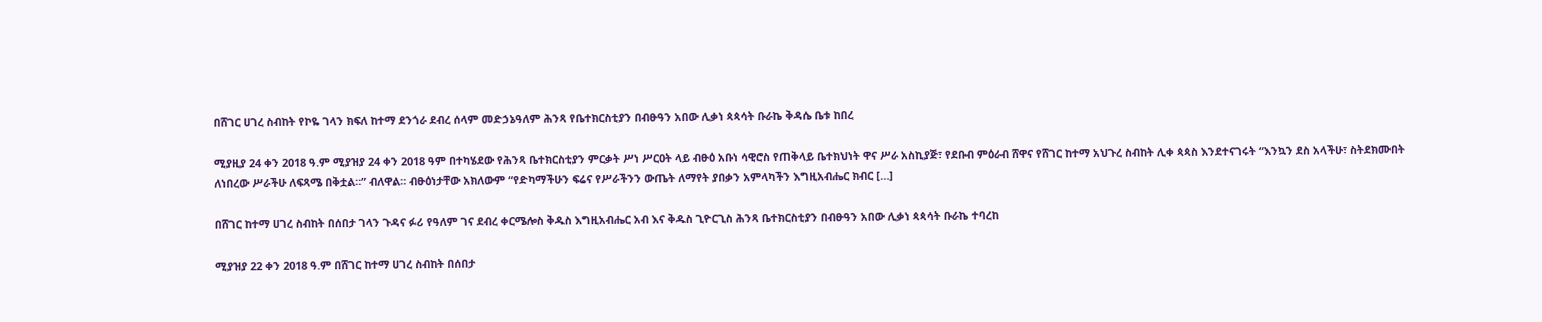በሸገር ሀገረ ስብከት የኮዬ ገላን ክፍለ ከተማ ደንጎራ ደብረ ሰላም መድኃኔዓለም ሕንጻ የቤተክርስቲያን በብፁዓን አበው ሊቃነ ጳጳሳት ቡራኬ ቅዳሴ ቤቱ ከበረ

ሚያዚያ 24 ቀን 2018 ዓ.ም ሚያዝያ 24 ቀን 2018 ዓም በተካሄደው የሕንጻ ቤተክርስቲያን ምርቃት ሥነ ሥርዐት ላይ ብፁዕ አቡነ ሳዊሮስ የጠቅላይ ቤተክህነት ዋና ሥራ አስኪያጅ፣ የደቡብ ምዕራብ ሸዋና የሸገር ከተማ አህጉረ ስብከት ሊቀ ጳጳስ እንደተናገሩት “እንኳን ደስ አላችሁ፣ ስትደክሙበት ለነበረው ሥራችሁ ለፍጻሜ በቅቷል።” ብለዋል። ብፁዕነታቸው አክለውም “የድካማችሁን ፍሬና የሥራችንን ውጤት ለማየት ያበቃን አምላካችን እግዚአብሔር ክብር […]

በሸገር ከተማ ሀገረ ስብከት በሰበታ ገላን ጉዳና ፉሪ የዓለም ገና ደብረ ቀርሜሎስ ቅዱስ እግዚአብሔር አብ እና ቅዱስ ጊዮርጊስ ሕንጻ ቤተክርስቲያን በብፁዓን አበው ሊቃነ ጳጳሳት ቡራኬ ተባረከ

ሚያዝያ 22 ቀን 2018 ዓ.ም በሸገር ከተማ ሀገረ ስብከት በሰበታ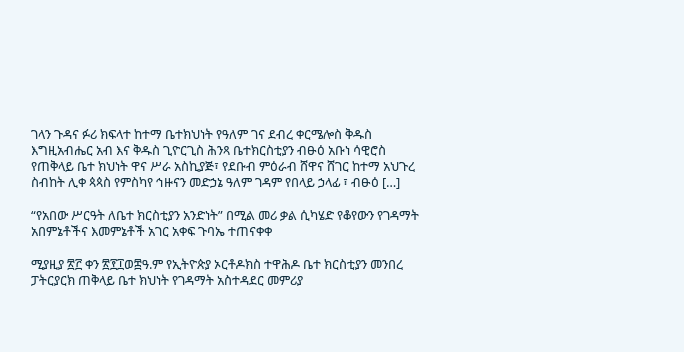ገላን ጉዳና ፉሪ ክፍላተ ከተማ ቤተክህነት የዓለም ገና ደብረ ቀርሜሎስ ቅዱስ እግዚአብሔር አብ እና ቅዱስ ጊዮርጊስ ሕንጻ ቤተክርስቲያን ብፁዕ አቡነ ሳዊሮስ የጠቅላይ ቤተ ክህነት ዋና ሥራ አስኪያጅ፣ የደቡብ ምዕራብ ሸዋና ሸገር ከተማ አህጉረ ስብከት ሊቀ ጳጳስ የምስካየ ኅዙናን መድኃኔ ዓለም ገዳም የበላይ ኃላፊ ፣ ብፁዕ […]

“የአበው ሥርዓት ለቤተ ክርስቲያን አንድነት” በሚል መሪ ቃል ሲካሄድ የቆየውን የገዳማት አበምኔቶችና እመምኔቶች አገር አቀፍ ጉባኤ ተጠናቀቀ

ሚያዚያ ፳፫ ቀን ፳፻፲ወ፰ዓ.ም የኢትዮጵያ ኦርቶዶክስ ተዋሕዶ ቤተ ክርስቲያን መንበረ ፓትርያርክ ጠቅላይ ቤተ ክህነት የገዳማት አስተዳደር መምሪያ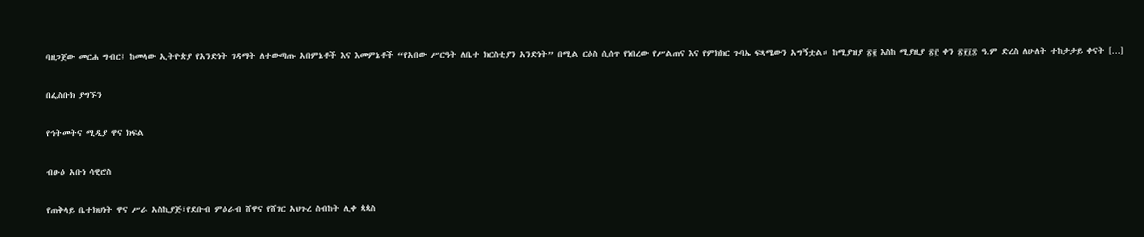ባዘጋጀው መርሐ ግብር፤ ከመላው ኢትዮጵያ የአንድነት ገዳማት ለተውጣጡ አበምኔቶች እና እመምኔቶች “የአበው ሥርዓት ለቤተ ክርስቲያን አንድነት” በሚል ርዕስ ሲሰጥ የነበረው የሥልጠና እና የምክክር ጉባኤ ፍጻሜውን አግኝቷል። ከሚያዝያ ፳፪ እስከ ሚያዚያ ፳፫ ቀን ፳፻፲፰ ዓ.ም ድረስ ለሁለት ተከታታይ ቀናት […]

በፌስቡክ ያግኙን

የኅትመትና ሚዲያ ዋና ክፍል

ብፁዕ አቡነ ሳዊሮስ

የጠቅላይ ቤተክህነት ዋና ሥራ አስኪያጅ፣የደቡብ ምዕራብ ሸዋና የሸገር አህጉረ ስብከት ሊቀ ጳጳስ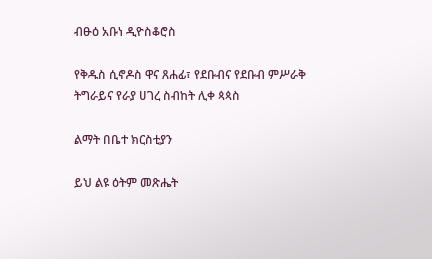ብፁዕ አቡነ ዲዮስቆሮስ

የቅዱስ ሲኖዶስ ዋና ጸሐፊ፣ የደቡብና የደቡብ ምሥራቅ ትግራይና የራያ ሀገረ ስብከት ሊቀ ጳጳስ

ልማት በቤተ ክርስቲያን

ይህ ልዩ ዕትም መጽሔት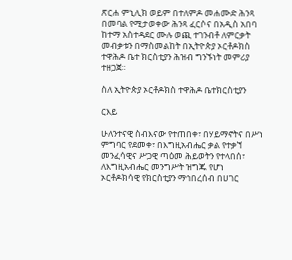ጽርሐ ምኒሊክ ወይም በተለምዶ መሐሙድ ሕንጻ በመባል የሚታወቀው ሕንጻ ፈርሶና በአዲስ አበባ ከተማ አስተዳደር ሙሉ ወጪ ተገንብቶ ለምርቃት መብቃቱን በማስመልከት በኢትዮጵያ ኦርቶዶክስ ተዋሕዶ ቤተ ክርስቲያን ሕዝብ ግንኙነት መምሪያ ተዘጋጀ።

ስለ ኢትዮጵያ ኦርቶዶክስ ተዋሕዶ ቤተክርስቲያን

ርእይ

ሁለንተናዊ ስብእናው የተጠበቀ፣ በሃይማኖትና በሥነ ምግባር የደመቀ፣ በእግዚአብሔር ቃል የተቃኘ መንፈሳዊና ሥጋዊ ጣዕመ ሕይወትን የተላበሰ፣ ለእግዚአብሔር መንግሥት ዝግጁ የሆነ ኦርቶዶክሳዊ የክርስቲያን ማኅበረሰብ በሀገር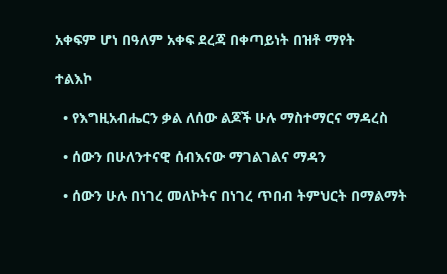አቀፍም ሆነ በዓለም አቀፍ ደረጃ በቀጣይነት በዝቶ ማየት

ተልእኮ

  • የእግዚአብሔርን ቃል ለሰው ልጆች ሁሉ ማስተማርና ማዳረስ

  • ሰውን በሁለንተናዊ ሰብእናው ማገልገልና ማዳን

  • ሰውን ሁሉ በነገረ መለኮትና በነገረ ጥበብ ትምህርት በማልማት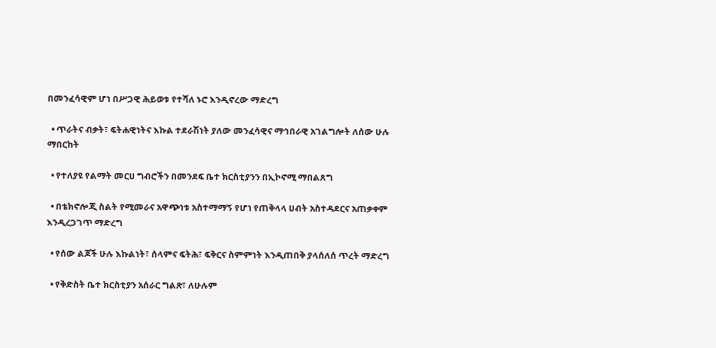በመንፈሳዊም ሆነ በሥጋዊ ሕይወቱ የተሻለ ኑሮ እንዲኖረው ማድረግ

  • ጥራትና ብቃት፣ ፍትሐዊነትና እኩል ተደራሽነት ያለው መንፈሳዊና ማኅበራዊ አገልግሎት ለሰው ሁሉ ማበርከት

  • የተለያዩ የልማት መርሀ ግብሮችን በመንደፍ ቤተ ክርስቲያንን በኢኮኖሚ ማበልጸግ

  • በቴክኖሎጂ ስልት የሚመራና አዋጭነቱ አስተማማኝ የሆነ የጠቅላላ ሀብት አስተዳደርና አጠቃቀም እንዲረጋገጥ ማድረግ

  • የሰው ልጆች ሁሉ እኩልነት፣ ሰላምና ፍትሕ፣ ፍቅርና ስምምነት እንዲጠበቅ ያላሰለሰ ጥረት ማድረግ

  • የቅድስት ቤተ ክርስቲያን አሰራር ግልጽ፣ ለሁሉም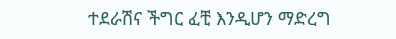ተደራሽና ችግር ፈቺ እንዲሆን ማድረግ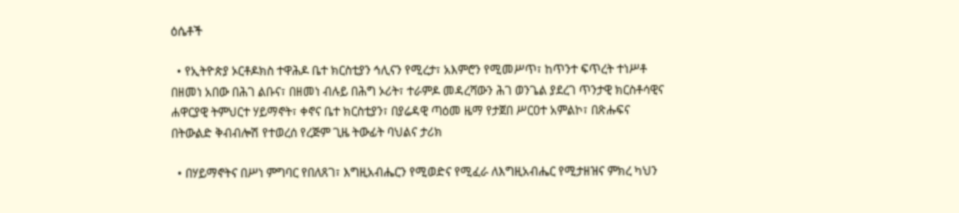ዕሴቶች

  • የኢትዮጵያ ኦርቶዶክስ ተዋሕዶ ቤተ ክርስቲያን ኅሊናን የሚረታ፣ አእምሮን የሚመሥጥ፣ ከጥንተ ፍጥረት ተነሥቶ በዘመነ አበው በሕገ ልቡና፣ በዘመነ ብሉይ በሕግ ኦሪት፣ ተራምዶ መዳረሻውን ሕገ ወንጌል ያደረገ ጥንታዊ ክርስቶሳዊና ሐዋርያዊ ትምህርተ ሃይማኖት፣ ቀኖና ቤተ ክርስቲያን፣ በያሬዳዊ ጣዕመ ዜማ የታጀበ ሥርዐተ አምልኮ፣ በጽሑፍና በትውልድ ቅብብሎሽ የተወረሰ የረጅም ጊዜ ትውፊት ባህልና ታሪክ

  • በሃይማኖትና በሥነ ምግባር የበለጸገ፣ እግዚአብሔርን የሚወድና የሚፈራ ለእግዚአብሔር የሚታዘዝና ምክረ ካህን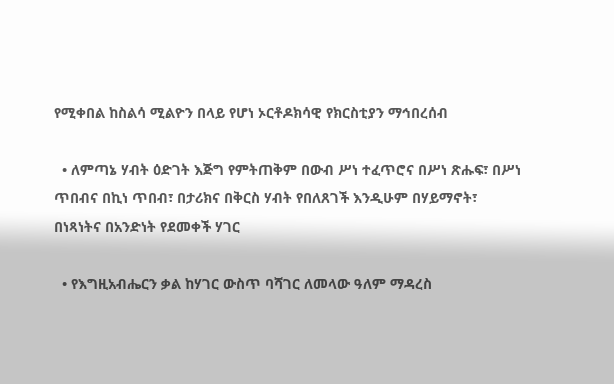የሚቀበል ከስልሳ ሚልዮን በላይ የሆነ ኦርቶዶክሳዊ የክርስቲያን ማኅበረሰብ

  • ለምጣኔ ሃብት ዕድገት እጅግ የምትጠቅም በውብ ሥነ ተፈጥሮና በሥነ ጽሑፍ፣ በሥነ ጥበብና በኪነ ጥበብ፣ በታሪክና በቅርስ ሃብት የበለጸገች እንዲሁም በሃይማኖት፣ በነጻነትና በአንድነት የደመቀች ሃገር

  • የእግዚአብሔርን ቃል ከሃገር ውስጥ ባሻገር ለመላው ዓለም ማዳረስ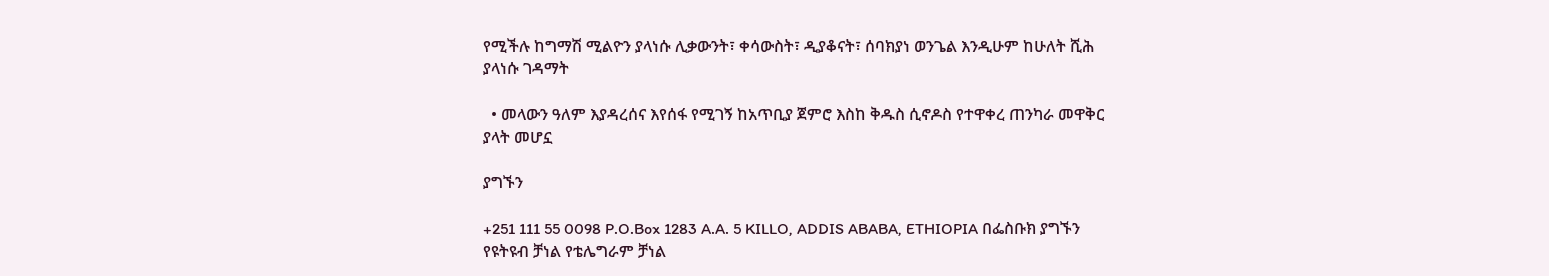የሚችሉ ከግማሽ ሚልዮን ያላነሱ ሊቃውንት፣ ቀሳውስት፣ ዲያቆናት፣ ሰባክያነ ወንጌል እንዲሁም ከሁለት ሺሕ ያላነሱ ገዳማት

  • መላውን ዓለም እያዳረሰና እየሰፋ የሚገኝ ከአጥቢያ ጀምሮ እስከ ቅዱስ ሲኖዶስ የተዋቀረ ጠንካራ መዋቅር ያላት መሆኗ

ያግኙን

+251 111 55 0098 P.O.Box 1283 A.A. 5 KILLO, ADDIS ABABA, ETHIOPIA በፌስቡክ ያግኙን የዩትዩብ ቻነል የቴሌግራም ቻነል